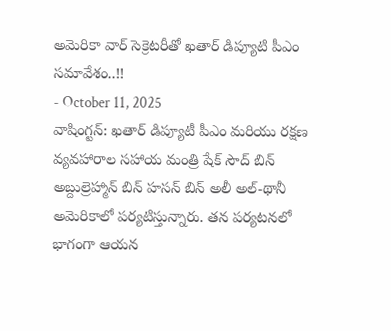అమెరికా వార్ సెక్రెటరీతో ఖతార్ డిప్యూటి పీఎం సమావేశం..!!
- October 11, 2025
వాషింగ్టన్: ఖతార్ డిప్యూటీ పీఎం మరియు రక్షణ వ్యవహారాల సహాయ మంత్రి షేక్ సౌద్ బిన్ అబ్దుల్రెహ్మాన్ బిన్ హసన్ బిన్ అలీ అల్-థానీ అమెరికాలో పర్యటిస్తున్నారు. తన పర్యటనలో భాగంగా ఆయన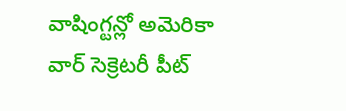వాషింగ్టన్లో అమెరికా వార్ సెక్రెటరీ పీట్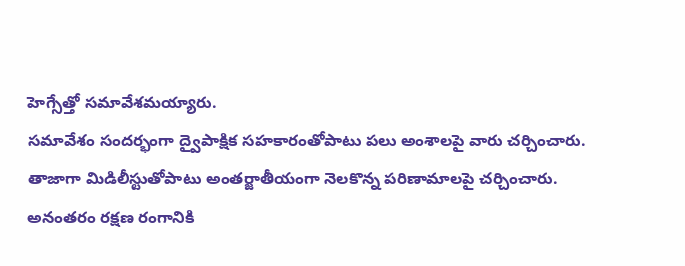హెగ్సేత్తో సమావేశమయ్యారు.
సమావేశం సందర్భంగా ద్వైపాక్షిక సహకారంతోపాటు పలు అంశాలపై వారు చర్చించారు. తాజాగా మిడిలీస్టుతోపాటు అంతర్జాతీయంగా నెలకొన్న పరిణామాలపై చర్చించారు. అనంతరం రక్షణ రంగానికి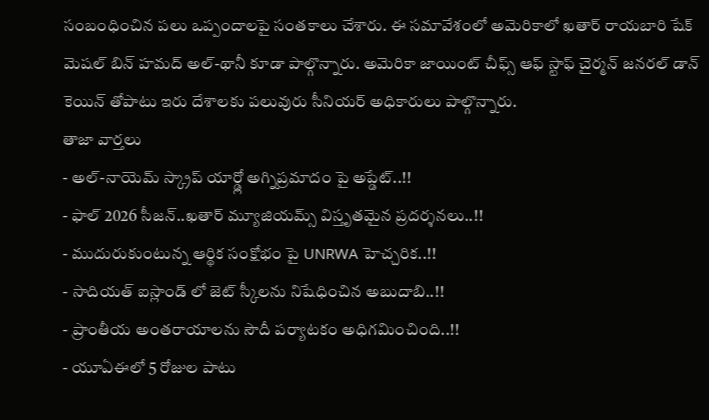సంబంధించిన పలు ఒప్పందాలపై సంతకాలు చేశారు. ఈ సమావేశంలో అమెరికాలో ఖతార్ రాయబారి షేక్ మెషల్ బిన్ హమద్ అల్-థానీ కూడా పాల్గొన్నారు. అమెరికా జాయింట్ చీఫ్స్ ఆఫ్ స్టాఫ్ చైర్మన్ జనరల్ డాన్ కెయిన్ తోపాటు ఇరు దేశాలకు పలువురు సీనియర్ అధికారులు పాల్గొన్నారు.
తాజా వార్తలు
- అల్-నాయెమ్ స్క్రాప్ యార్డ్లో అగ్నిప్రమాదం పై అప్డేట్..!!
- ఫాల్ 2026 సీజన్..ఖతార్ మ్యూజియమ్స్ విస్తృతమైన ప్రదర్శనలు..!!
- ముదురుకుంటున్న ఆర్థిక సంక్షోభం పై UNRWA హెచ్చరిక..!!
- సాదియత్ ఐస్లాండ్ లో జెట్ స్కీలను నిషేధించిన అబుదాబి..!!
- ప్రాంతీయ అంతరాయాలను సౌదీ పర్యాటకం అధిగమించింది..!!
- యూఏఈలో 5 రోజుల పాటు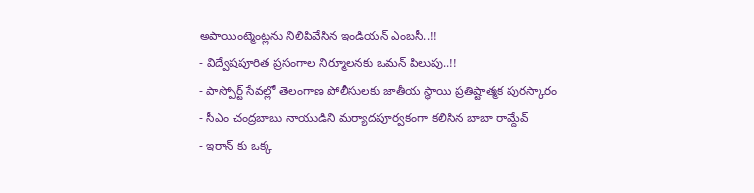అపాయింట్మెంట్లను నిలిపివేసిన ఇండియన్ ఎంబసీ..!!
- విద్వేషపూరిత ప్రసంగాల నిర్మూలనకు ఒమన్ పిలుపు..!!
- పాస్పోర్ట్ సేవల్లో తెలంగాణ పోలీసులకు జాతీయ స్థాయి ప్రతిష్టాత్మక పురస్కారం
- సీఎం చంద్రబాబు నాయుడిని మర్యాదపూర్వకంగా కలిసిన బాబా రామ్దేవ్
- ఇరాన్ కు ఒక్క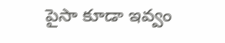పైసా కూడా ఇవ్వం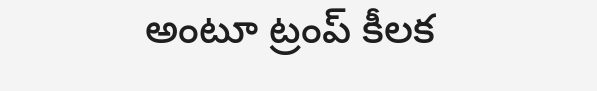అంటూ ట్రంప్ కీలక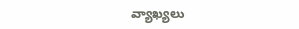వ్యాఖ్యలు